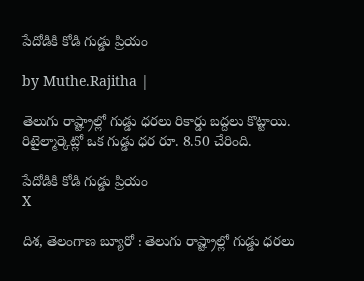పేదోడికి కోడి గుడ్డు ప్రియం

by Muthe.Rajitha |

తెలుగు రాష్ట్రాల్లో గుడ్డు ధరలు రికార్డు బద్దలు కొట్టాయి. రిటైల్మార్కెట్లో ఒక గుడ్డు ధర రూ. 8.50 చేరింది.

పేదోడికి కోడి గుడ్డు ప్రియం
X

దిశ, తెలంగాణ బ్యూరో : తెలుగు రాష్ట్రాల్లో గుడ్డు ధరలు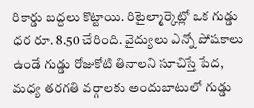రికార్డు బద్దలు కొట్టాయి. రిటైల్మార్కెట్లో ఒక గుడ్డు ధర రూ. 8.50 చేరింది. వైద్యులు ఎన్నో పోషకాలు ఉండే గుడ్డు రోజుకోటి తినాలని సూచిస్తే పేద, మధ్య తరగతి వర్గాలకు అందుబాటులో గుడ్డు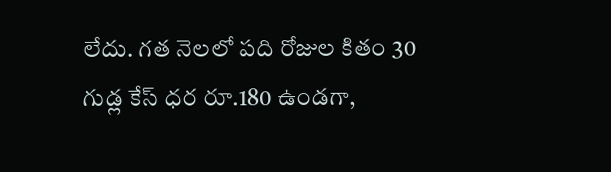లేదు. గత నెలలో పది రోజుల కితం 30 గుడ్ల కేస్ ధర రూ.180 ఉండగా,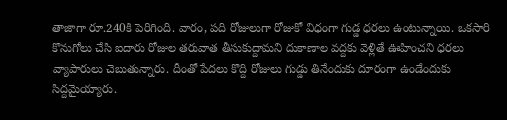తాజాగా రూ.240కి పెరిగింది. వారం, పది రోజులుగా రోజుకో విధంగా గుడ్డ ధరలు ఉంటున్నాయి. ఒకసారి కొనుగోలు చేసి ఐదారు రోజుల తరువాత తీసుకుద్దామని దుకాణాల వద్దకు వెళ్లితే ఊహించని ధరలు వ్యాపారులు చెబుతున్నారు. దీంతో పేదలు కొద్ది రోజులు గుడ్డు తినేందుకు దూరంగా ఉండేందుకు సిద్దమైయ్యారు.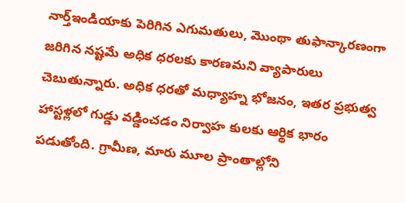నార్త్ఇండియాకు పెరిగిన ఎగుమతులు, మొంథా తుఫాన్కారణంగా జరిగిన నష్టమే అధిక ధరలకు కారణమని వ్యాపారులు చెబుతున్నారు. అధిక ధరతో మధ్యాహ్న భోజనం, ఇతర ప్రభుత్వ హాస్టళ్లలో గుడ్డు వడ్డించడం నిర్వాహ కులకు ఆర్థిక భారం పడుతోంది. గ్రామీణ, మారు మూల ప్రాంతాల్లోని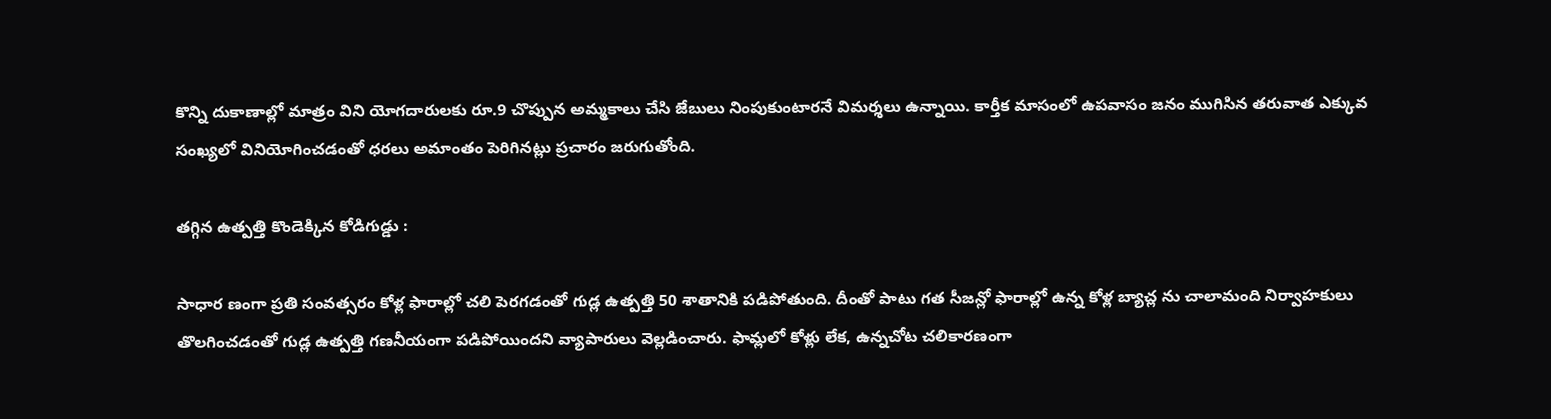కొన్ని దుకాణాల్లో మాత్రం విని యోగదారులకు రూ.9 చొప్పున అమ్మకాలు చేసి జేబులు నింపుకుంటారనే విమర్శలు ఉన్నాయి. కార్తీక మాసంలో ఉపవాసం జనం ముగిసిన తరువాత ఎక్కువ సంఖ్యలో వినియోగించడంతో ధరలు అమాంతం పెరిగినట్లు ప్రచారం జరుగుతోంది.

తగ్గిన ఉత్పత్తి కొండెక్కిన కోడిగుడ్డు :

సాధార ణంగా ప్రతి సంవత్సరం కోళ్ల ఫారాల్లో చలి పెరగడంతో గుడ్ల ఉత్పత్తి 50 శాతానికి పడిపోతుంది. దీంతో పాటు గత సీజన్లో ఫారాల్లో ఉన్న కోళ్ల బ్యాచ్ల ను చాలామంది నిర్వాహకులు తొలగించడంతో గుడ్ల ఉత్పత్తి గణనీయంగా పడిపోయిందని వ్యాపారులు వెల్లడించారు. ఫామ్లలో కోళ్లు లేక, ఉన్నచోట చలికారణంగా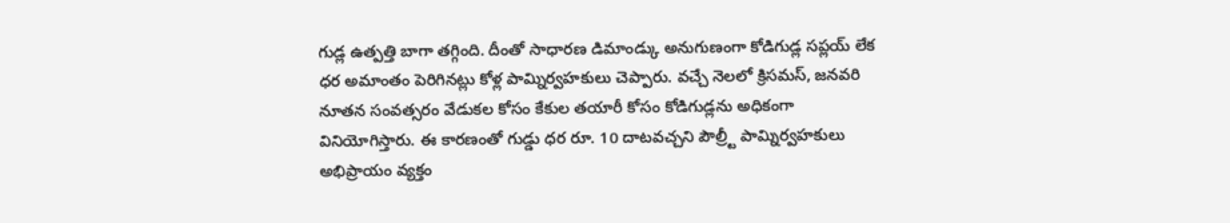గుడ్ల ఉత్పత్తి బాగా తగ్గింది. దీంతో సాధారణ డిమాండ్కు అనుగుణంగా కోడిగుడ్ల సప్లయ్ లేక ధర అమాంతం పెరిగినట్లు కోళ్ల పామ్నిర్వహకులు చెప్పారు. వచ్చే నెలలో క్రిసమస్, జనవరి నూతన సంవత్సరం వేడుకల కోసం కేకుల తయారీ కోసం కోడిగుడ్లను అధికంగా వినియోగిస్తారు. ఈ కారణంతో గుడ్డు ధర రూ. 10 దాటవచ్చని పౌల్ర్టీ పామ్నిర్వహకులు అభిప్రాయం వ్యక్తం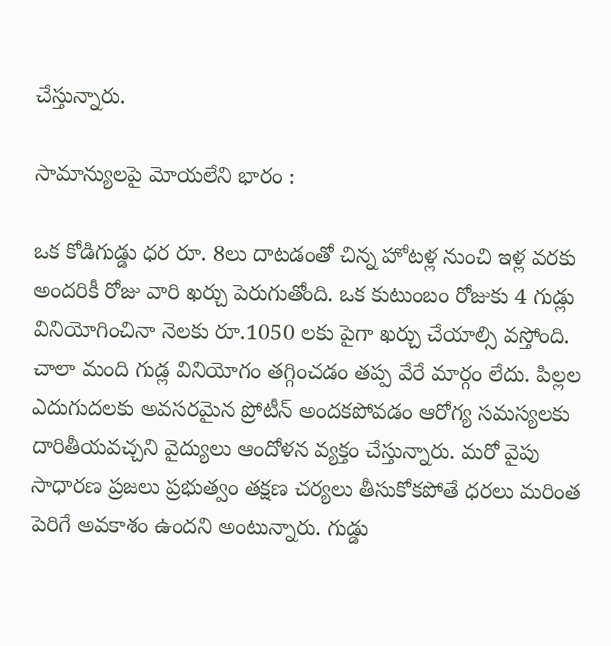చేస్తున్నారు.

సామాన్యులపై మోయలేని భారం :

ఒక కోడిగుడ్డు ధర రూ. 8లు దాటడంతో చిన్న హోటళ్ల నుంచి ఇళ్ల వరకు అందరికీ రోజు వారి ఖర్చు పెరుగుతోంది. ఒక కుటుంబం రోజుకు 4 గుడ్లు వినియోగించినా నెలకు రూ.1050 లకు పైగా ఖర్చు చేయాల్సి వస్తోంది. చాలా మంది గుడ్ల వినియోగం తగ్గించడం తప్ప వేరే మార్గం లేదు. పిల్లల ఎదుగుదలకు అవసరమైన ప్రోటీన్ అందకపోవడం ఆరోగ్య సమస్యలకు దారితీయవచ్చని వైద్యులు ఆందోళన వ్యక్తం చేస్తున్నారు. మరో వైపు సాధారణ ప్రజలు ప్రభుత్వం తక్షణ చర్యలు తీసుకోకపోతే ధరలు మరింత పెరిగే అవకాశం ఉందని అంటున్నారు. గుడ్డు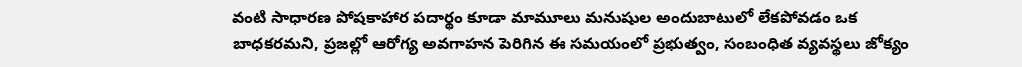వంటి సాధారణ పోషకాహార పదార్థం కూడా మామూలు మనుషుల అందుబాటులో లేకపోవడం ఒక బాధకరమని, ప్రజల్లో ఆరోగ్య అవగాహన పెరిగిన ఈ సమయంలో ప్రభుత్వం, సంబంధిత వ్యవస్థలు జోక్యం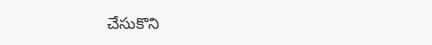చేసుకొని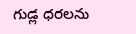గుడ్ల ధరలను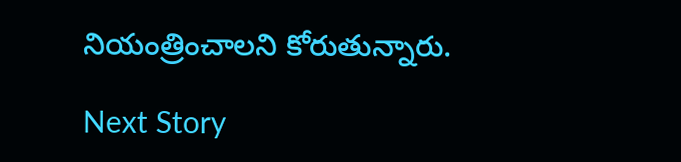నియంత్రించాలని కోరుతున్నారు.

Next Story